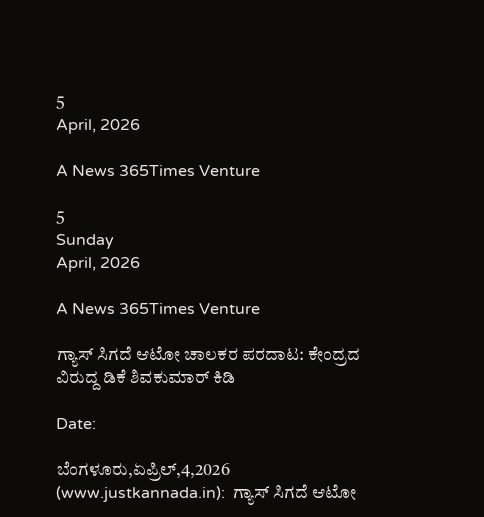5
April, 2026

A News 365Times Venture

5
Sunday
April, 2026

A News 365Times Venture

ಗ್ಯಾಸ್ ಸಿಗದೆ ಆಟೋ ಚಾಲಕರ ಪರದಾಟ: ಕೇಂದ್ರದ ವಿರುದ್ದ ಡಿಕೆ ಶಿವಕುಮಾರ್ ಕಿಡಿ

Date:

ಬೆಂಗಳೂರು,ಏಪ್ರಿಲ್,4,2026 (www.justkannada.in):  ಗ್ಯಾಸ್ ಸಿಗದೆ ಆಟೋ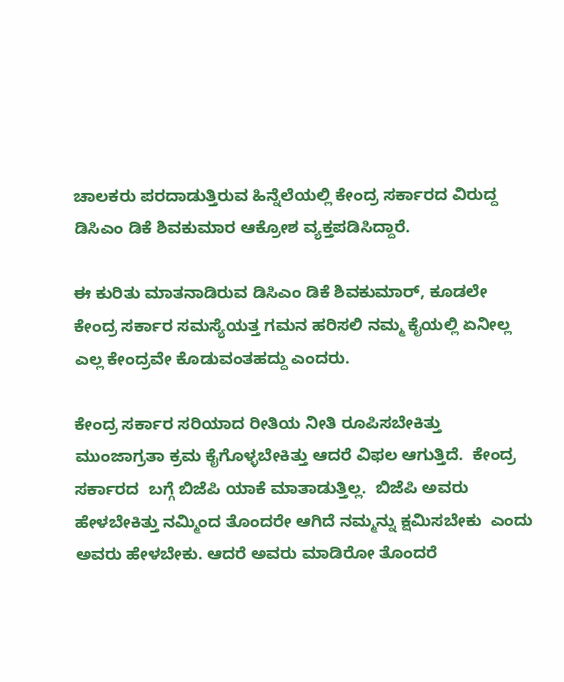ಚಾಲಕರು ಪರದಾಡುತ್ತಿರುವ ಹಿನ್ನೆಲೆಯಲ್ಲಿ ಕೇಂದ್ರ ಸರ್ಕಾರದ ವಿರುದ್ದ ಡಿಸಿಎಂ ಡಿಕೆ ಶಿವಕುಮಾರ ಆಕ್ರೋಶ ವ್ಯಕ್ತಪಡಿಸಿದ್ದಾರೆ.

ಈ ಕುರಿತು ಮಾತನಾಡಿರುವ ಡಿಸಿಎಂ ಡಿಕೆ ಶಿವಕುಮಾರ್, ಕೂಡಲೇ ಕೇಂದ್ರ ಸರ್ಕಾರ ಸಮಸ್ಯೆಯತ್ತ ಗಮನ ಹರಿಸಲಿ ನಮ್ಮ ಕೈಯಲ್ಲಿ ಏನೀಲ್ಲ ಎಲ್ಲ ಕೇಂದ್ರವೇ ಕೊಡುವಂತಹದ್ದು ಎಂದರು.

ಕೇಂದ್ರ ಸರ್ಕಾರ ಸರಿಯಾದ ರೀತಿಯ ನೀತಿ ರೂಪಿಸಬೇಕಿತ್ತು ಮುಂಜಾಗ್ರತಾ ಕ್ರಮ ಕೈಗೊಳ್ಳಬೇಕಿತ್ತು ಆದರೆ ವಿಫಲ ಆಗುತ್ತಿದೆ.  ಕೇಂದ್ರ ಸರ್ಕಾರದ  ಬಗ್ಗೆ ಬಿಜೆಪಿ ಯಾಕೆ ಮಾತಾಡುತ್ತಿಲ್ಲ.  ಬಿಜೆಪಿ ಅವರು ಹೇಳಬೇಕಿತ್ತು ನಮ್ಮಿಂದ ತೊಂದರೇ ಆಗಿದೆ ನಮ್ಮನ್ನು ಕ್ಷಮಿಸಬೇಕು  ಎಂದು ಅವರು ಹೇಳಬೇಕು. ಆದರೆ ಅವರು ಮಾಡಿರೋ ತೊಂದರೆ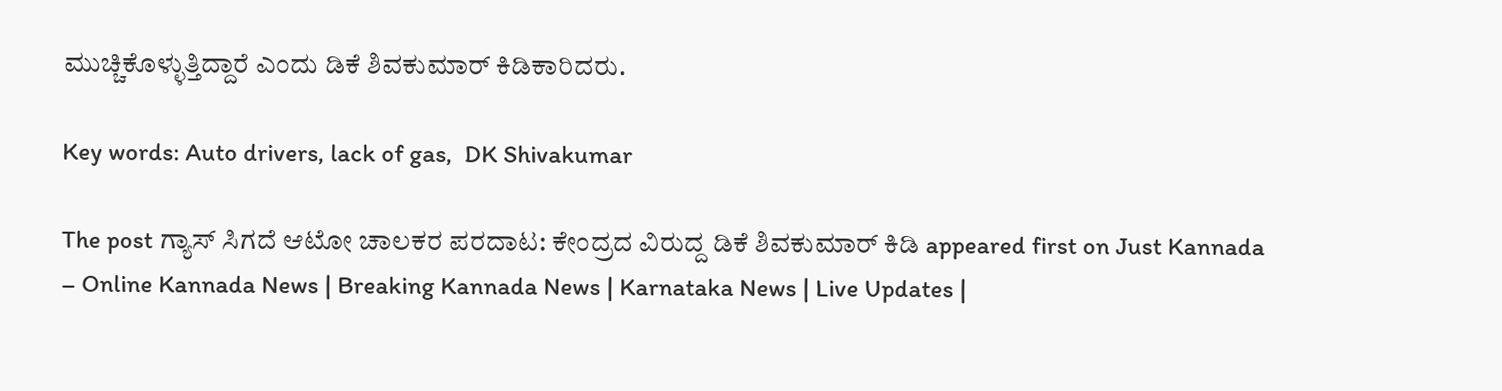ಮುಚ್ಚಿಕೊಳ್ಳುತ್ತಿದ್ದಾರೆ ಎಂದು ಡಿಕೆ ಶಿವಕುಮಾರ್ ಕಿಡಿಕಾರಿದರು.

Key words: Auto drivers, lack of gas,  DK Shivakumar

The post ಗ್ಯಾಸ್ ಸಿಗದೆ ಆಟೋ ಚಾಲಕರ ಪರದಾಟ: ಕೇಂದ್ರದ ವಿರುದ್ದ ಡಿಕೆ ಶಿವಕುಮಾರ್ ಕಿಡಿ appeared first on Just Kannada – Online Kannada News | Breaking Kannada News | Karnataka News | Live Updates |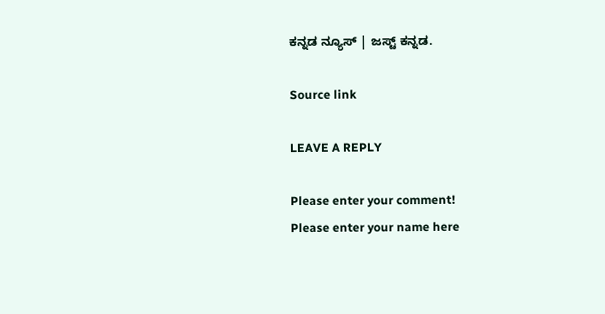ಕನ್ನಡ ನ್ಯೂಸ್ | ಜಸ್ಟ್ ಕನ್ನಡ.

Source link

LEAVE A REPLY

Please enter your comment!
Please enter your name here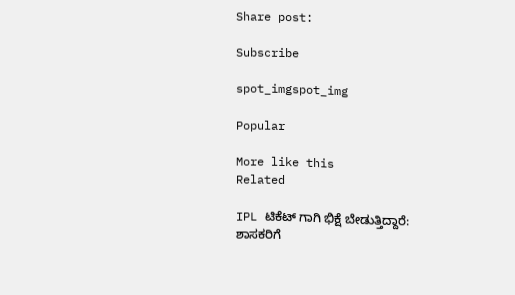Share post:

Subscribe

spot_imgspot_img

Popular

More like this
Related

IPL ಟಿಕೆಟ್ ಗಾಗಿ ಭಿಕ್ಷೆ ಬೇಡುತ್ತಿದ್ದಾರೆ: ಶಾಸಕರಿಗೆ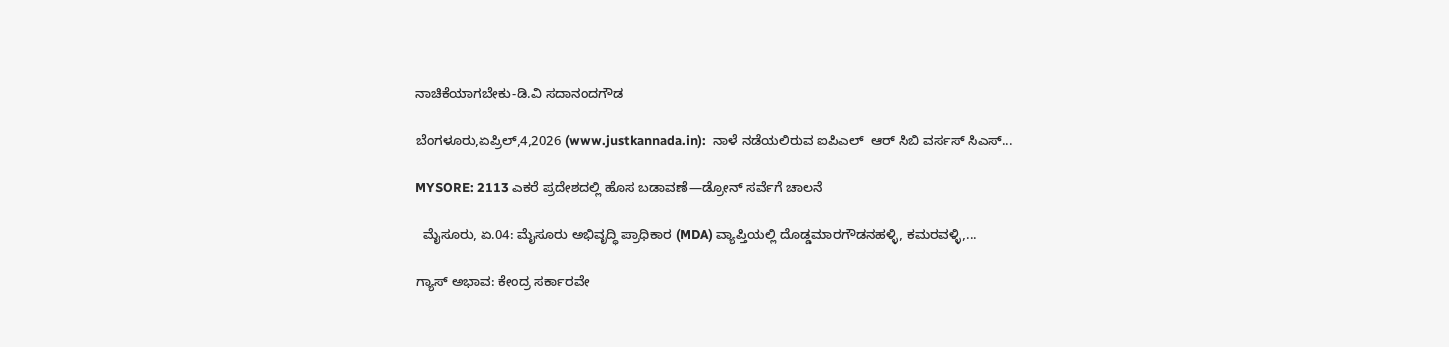ನಾಚಿಕೆಯಾಗಬೇಕು-ಡಿ.ವಿ ಸದಾನಂದಗೌಡ

ಬೆಂಗಳೂರು,ಏಪ್ರಿಲ್,4,2026 (www.justkannada.in):  ನಾಳೆ ನಡೆಯಲಿರುವ ಐಪಿಎಲ್  ಆರ್ ಸಿಬಿ ವರ್ಸಸ್ ಸಿಎಸ್...

MYSORE: 2113 ಎಕರೆ ಪ್ರದೇಶದಲ್ಲಿ ಹೊಸ ಬಡಾವಣೆ—ಡ್ರೋನ್ ಸರ್ವೆಗೆ ಚಾಲನೆ

  ಮೈಸೂರು, ಏ.04: ಮೈಸೂರು ಅಭಿವೃದ್ಧಿ ಪ್ರಾಧಿಕಾರ (MDA) ವ್ಯಾಪ್ತಿಯಲ್ಲಿ ದೊಡ್ಡಮಾರಗೌಡನಹಳ್ಳಿ, ಕಮರವಳ್ಳಿ,...

ಗ್ಯಾಸ್ ಅಭಾವ: ಕೇಂದ್ರ ಸರ್ಕಾರವೇ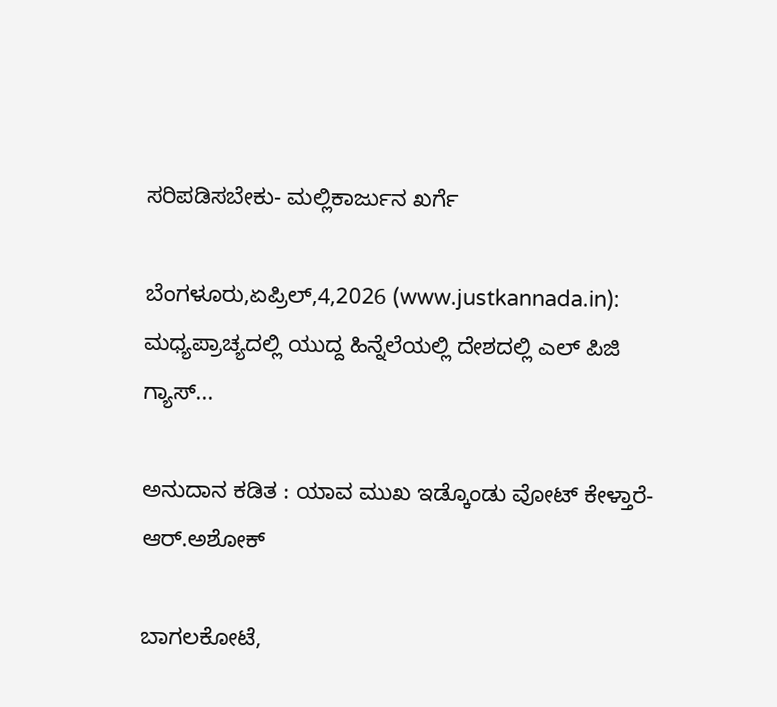ಸರಿಪಡಿಸಬೇಕು- ಮಲ್ಲಿಕಾರ್ಜುನ ಖರ್ಗೆ

ಬೆಂಗಳೂರು,ಏಪ್ರಿಲ್,4,2026 (www.justkannada.in):  ಮಧ್ಯಪ್ರಾಚ್ಯದಲ್ಲಿ ಯುದ್ದ ಹಿನ್ನೆಲೆಯಲ್ಲಿ ದೇಶದಲ್ಲಿ ಎಲ್ ಪಿಜಿ ಗ್ಯಾಸ್...

ಅನುದಾನ ಕಡಿತ : ಯಾವ ಮುಖ ಇಡ್ಕೊಂಡು ವೋಟ್ ಕೇಳ್ತಾರೆ-ಆರ್.ಅಶೋಕ್

ಬಾಗಲಕೋಟೆ,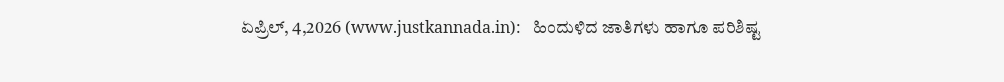ಏಪ್ರಿಲ್, 4,2026 (www.justkannada.in):   ಹಿಂದುಳಿದ ಜಾತಿಗಳು ಹಾಗೂ ಪರಿಶಿಷ್ಟ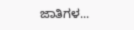ಜಾತಿಗಳ...